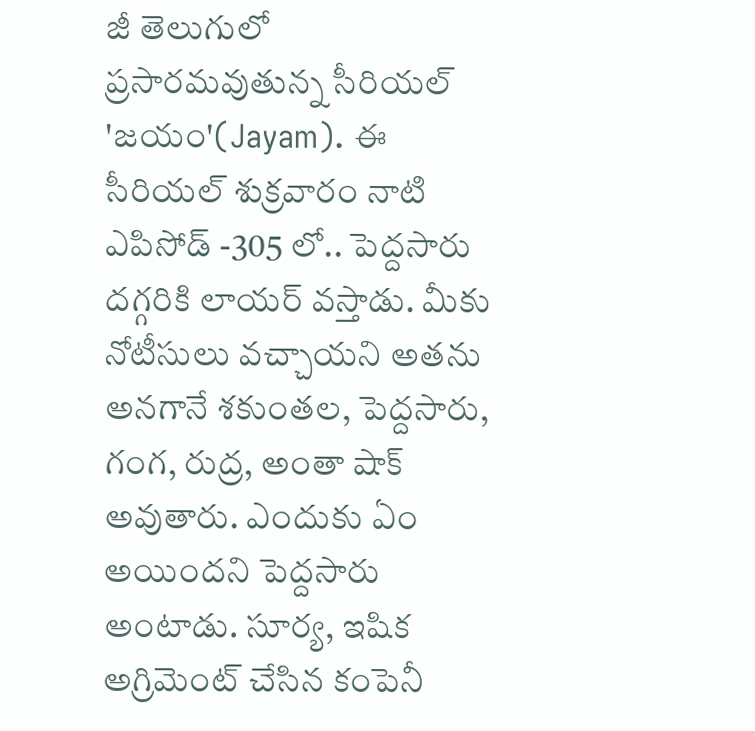జీ తెలుగులో ప్రసారమవుతున్న సీరియల్ 'జయం'(Jayam). ఈ సీరియల్ శుక్రవారం నాటి ఎపిసోడ్ -305 లో.. పెద్దసారు దగ్గరికి లాయర్ వస్తాడు. మీకు నోటీసులు వచ్చాయని అతను అనగానే శకుంతల, పెద్దసారు, గంగ, రుద్ర, అంతా షాక్ అవుతారు. ఎందుకు ఏం అయిందని పెద్దసారు అంటాడు. సూర్య, ఇషిక అగ్రిమెంట్ చేసిన కంపెనీ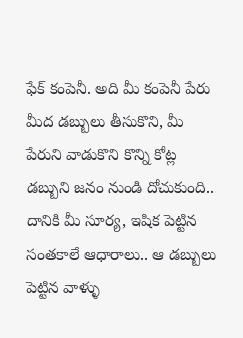ఫేక్ కంపెనీ. అది మీ కంపెనీ పేరు మీద డబ్బులు తీసుకొని, మీ పేరుని వాడుకొని కొన్ని కోట్ల డబ్బుని జనం నుండి దోచుకుంది.. దానికి మీ సూర్య, ఇషిక పెట్టిన సంతకాలే ఆధారాలు.. ఆ డబ్బులు పెట్టిన వాళ్ళు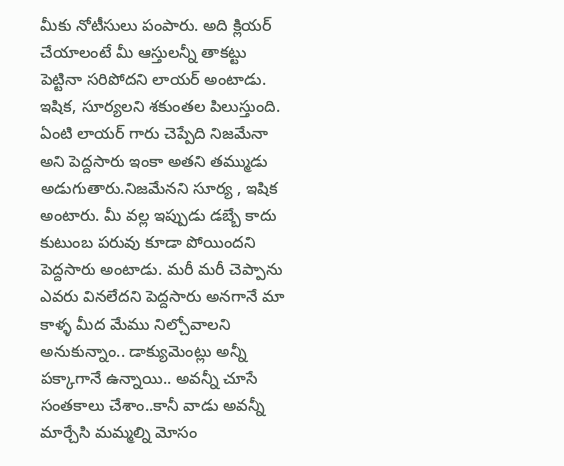మీకు నోటీసులు పంపారు. అది క్లియర్ చేయాలంటే మీ ఆస్తులన్నీ తాకట్టు పెట్టినా సరిపోదని లాయర్ అంటాడు.
ఇషిక, సూర్యలని శకుంతల పిలుస్తుంది. ఏంటి లాయర్ గారు చెప్పేది నిజమేనా అని పెద్దసారు ఇంకా అతని తమ్ముడు అడుగుతారు.నిజమేనని సూర్య , ఇషిక అంటారు. మీ వల్ల ఇప్పుడు డబ్బే కాదు కుటుంబ పరువు కూడా పోయిందని పెద్దసారు అంటాడు. మరీ మరీ చెప్పాను ఎవరు వినలేదని పెద్దసారు అనగానే మా కాళ్ళ మీద మేము నిల్చోవాలని అనుకున్నాం.. డాక్యుమెంట్లు అన్నీ పక్కాగానే ఉన్నాయి.. అవన్నీ చూసే సంతకాలు చేశాం..కానీ వాడు అవన్నీ మార్చేసి మమ్మల్ని మోసం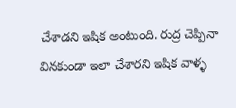చేశాడని ఇషిక అంటుంది. రుద్ర చెప్పినా వినకుండా ఇలా చేశారని ఇషిక వాళ్ళ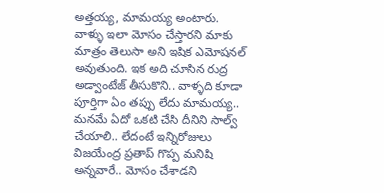అత్తయ్య, మామయ్య అంటారు.
వాళ్ళు ఇలా మోసం చేస్తారని మాకు మాత్రం తెలుసా అని ఇషిక ఎమోషనల్ అవుతుంది. ఇక అది చూసిన రుద్ర అడ్వాంటేజ్ తీసుకొని.. వాళ్ళది కూడా పూర్తిగా ఏం తప్పు లేదు మామయ్య.. మనమే ఏదో ఒకటి చేసి దీనిని సాల్వ్ చేయాలి.. లేదంటే ఇన్నిరోజులు విజయేంద్ర ప్రతాప్ గొప్ప మనిషి అన్నవారే.. మోసం చేశాడని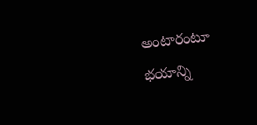అంటారంటూ భయాన్ని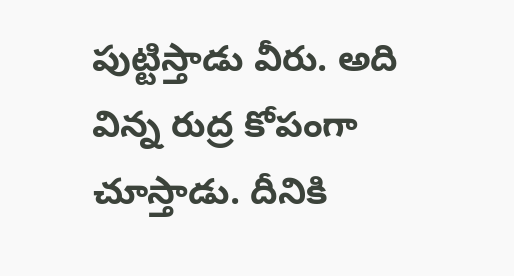పుట్టిస్తాడు వీరు. అది విన్న రుద్ర కోపంగా చూస్తాడు. దీనికి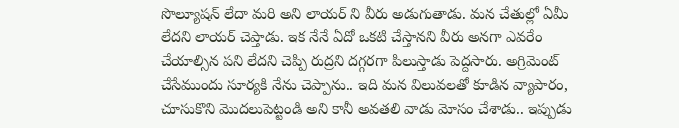సొల్యూషన్ లేదా మరి అని లాయర్ ని వీరు అడుగుతాడు. మన చేతుల్లో ఏమీ లేదని లాయర్ చెప్తాడు. ఇక నేనే ఏదో ఒకటి చేస్తానని వీరు అనగా ఎవరేం చేయాల్సిన పని లేదని చెప్పి రుద్రని దగ్గరగా పిలుస్తాడు పెద్దసారు. అగ్రిమెంట్ చేసేముందు సూర్యకి నేను చెప్పాను.. ఇది మన విలువలతో కూడిన వ్యాపారం, చూసుకొని మొదలుపెట్టండి అని కానీ అవతలి వాడు మోసం చేశాడు.. ఇప్పుడు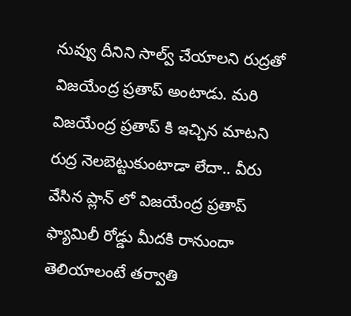నువ్వు దీనిని సాల్వ్ చేయాలని రుద్రతో విజయేంద్ర ప్రతాప్ అంటాడు. మరి విజయేంద్ర ప్రతాప్ కి ఇచ్చిన మాటని రుద్ర నెలబెట్టుకుంటాడా లేదా.. వీరు వేసిన ప్లాన్ లో విజయేంద్ర ప్రతాప్ ఫ్యామిలీ రోడ్డు మీదకి రానుందా తెలియాలంటే తర్వాతి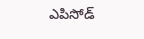ఎపిసోడ్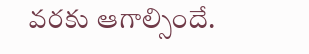వరకు ఆగాల్సిందే.